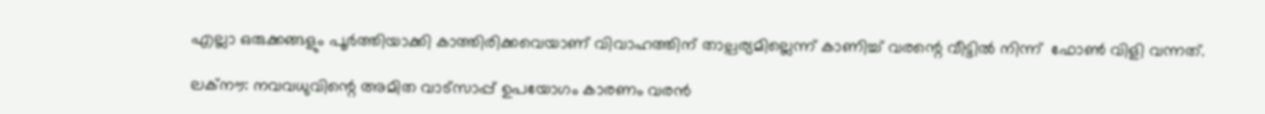എല്ലാ ഒരുക്കങ്ങളും പൂര്‍ത്തിയാക്കി കാത്തിരിക്കവെയാണ് വിവാഹത്തിന് താല്പര്യമില്ലെന്ന് കാണിച്ച് വരന്റെ വീട്ടിൽ നിന്ന്  ഫോണ്‍ വിളി വന്നത്.

ലക്‌നൗ: നവവധുവിന്റെ അമിത വാട്‌സാപ്പ് ഉപയോഗം കാരണം വരന്‍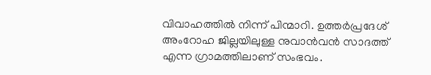വിവാഹത്തില്‍ നിന്ന് പിന്മാറി. ഉത്തര്‍പ്രദേശ് അംറോഹ ജില്ലയിലുള്ള നുവാന്‍വന്‍ സാദത്ത് എന്ന ഗ്രാമത്തിലാണ് സംഭവം.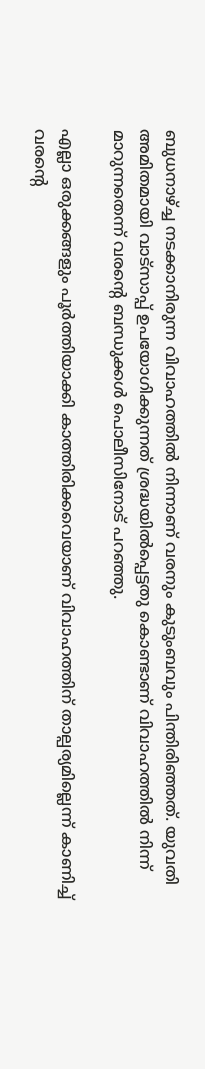ബുധനാഴ്ച്ച നടക്കാനിരുന്ന വിവാഹത്തില്‍ നിന്നാണ് വരനും കുടുംബവും പിന്തിരിഞ്ഞത്. യുവതി അമിതമായി വാട്‌സാപ്പ് ഉപയോഗിക്കുന്നത് ശ്രദ്ധയില്‍പ്പെട്ടതു കൊണ്ടാണ് വിവാഹത്തില്‍ നിന്ന് മാറുന്നതെന്ന് വരന്റെ ബന്ധുക്കള്‍ പൊലീസിനോട് പറ‍ഞ്ഞു.

എല്ലാ ഒരുക്കങ്ങളും പൂര്‍ത്തിയാക്കി കാത്തിരിക്കവെയാണ് വിവാഹത്തിന് താല്പര്യമില്ലെന്ന് കാണിച്ച് വരന്റെ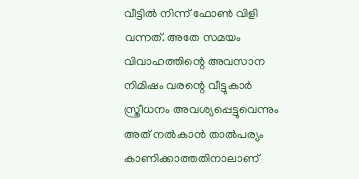വീട്ടിൽ നിന്ന് ഫോണ്‍ വിളി വന്നത്. അതേ സമയം വിവാഹത്തിന്റെ അവസാന നിമിഷം വരന്റെ വീട്ടുകാര്‍ സ്ത്രീധനം അവശ്യപ്പെട്ടുവെന്നും അത് നൽകാൻ താല്‍പര്യം കാണിക്കാത്തതിനാലാണ്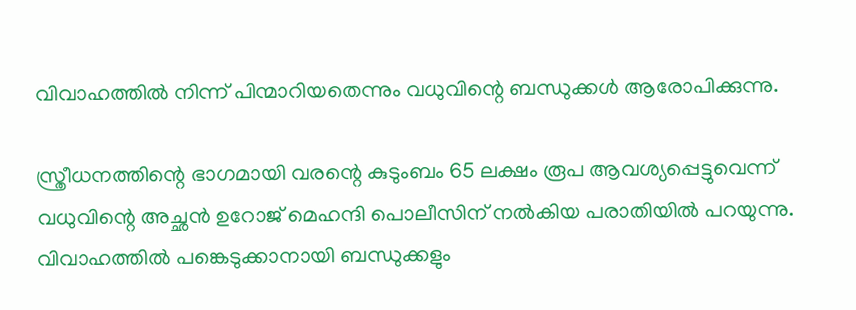വിവാഹത്തില്‍ നിന്ന് പിന്മാറിയതെന്നും വധുവിന്റെ ബന്ധുക്കള്‍ ആരോപിക്കുന്നു.

സ്ത്രീധനത്തിന്റെ ഭാഗമായി വരന്റെ കുടുംബം 65 ലക്ഷം രൂപ ആവശ്യപ്പെട്ടുവെന്ന് വധുവിന്റെ അച്ഛന്‍ ഉറോജ് മെഹന്ദി പൊലീസിന് നല്‍കിയ പരാതിയില്‍ പറയുന്നു. വിവാഹത്തില്‍ പങ്കെടുക്കാനായി ബന്ധുക്കളും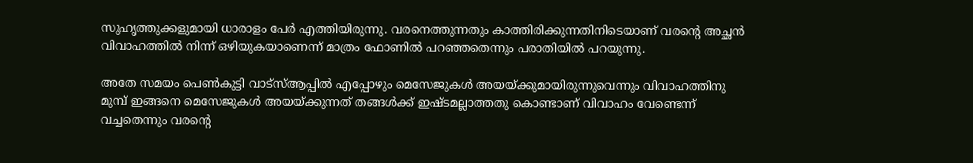സുഹൃത്തുക്കളുമായി ധാരാളം പേര്‍ എത്തിയിരുന്നു. വരനെത്തുന്നതും കാത്തിരിക്കുന്നതിനിടെയാണ് വരന്റെ അച്ഛന്‍ വിവാഹത്തില്‍ നിന്ന് ഒഴിയുകയാണെന്ന് മാത്രം ഫോണില്‍ പറഞ്ഞതെന്നും പരാതിയില്‍ പറയുന്നു.

അതേ സമയം പെണ്‍കുട്ടി വാട്‌സ്ആപ്പില്‍ എപ്പോഴും മെസേജുകള്‍ അയയ്ക്കുമായിരുന്നുവെന്നും വിവാഹത്തിനു മുമ്പ് ഇങ്ങനെ മെസേജുകള്‍ അയയ്ക്കുന്നത് തങ്ങള്‍ക്ക് ഇഷ്ടമല്ലാത്തതു കൊണ്ടാണ് വിവാഹം വേണ്ടെന്ന് വച്ചതെന്നും വരന്റെ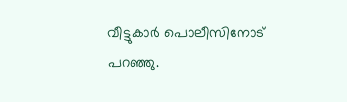വീട്ടുകാര്‍ പൊലീസിനോട് പറഞ്ഞു.